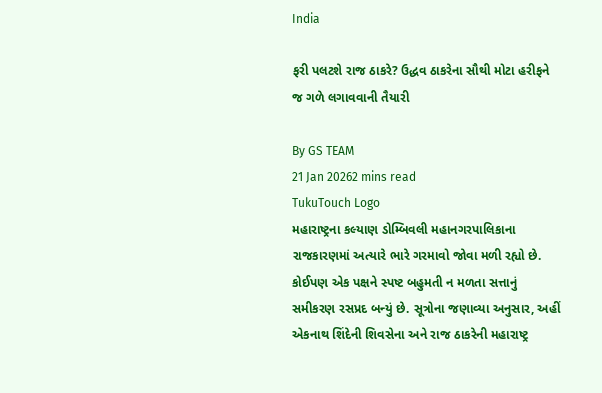India

ફરી પલટશે રાજ ઠાકરે? ઉદ્ધવ ઠાકરેના સૌથી મોટા હરીફને જ ગળે લગાવવાની તૈયારી

By GS TEAM
21 Jan 20262 mins read
TukuTouch Logo
મહારાષ્ટ્રના કલ્યાણ ડોમ્બિવલી મહાનગરપાલિકાના રાજકારણમાં અત્યારે ભારે ગરમાવો જોવા મળી રહ્યો છે. કોઈપણ એક પક્ષને સ્પષ્ટ બહુમતી ન મળતા સત્તાનું સમીકરણ રસપ્રદ બન્યું છે. સૂત્રોના જણાવ્યા અનુસાર, અહીં એકનાથ શિંદેની શિવસેના અને રાજ ઠાકરેની મહારાષ્ટ્ર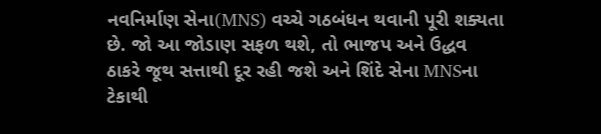નવનિર્માણ સેના(MNS) વચ્ચે ગઠબંધન થવાની પૂરી શક્યતા છે. જો આ જોડાણ સફળ થશે, તો ભાજપ અને ઉદ્ધવ ઠાકરે જૂથ સત્તાથી દૂર રહી જશે અને શિંદે સેના MNSના ટેકાથી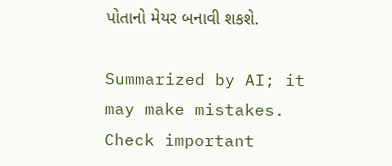પોતાનો મેયર બનાવી શકશે.

Summarized by AI; it may make mistakes. Check important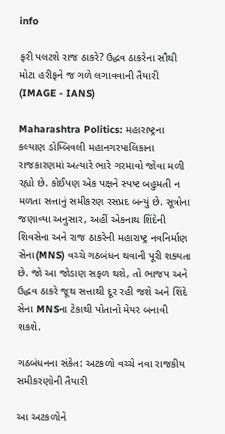info

ફરી પલટશે રાજ ઠાકરે? ઉદ્ધવ ઠાકરેના સૌથી મોટા હરીફને જ ગળે લગાવવાની તૈયારી
(IMAGE - IANS)

Maharashtra Politics: મહારાષ્ટ્રના કલ્યાણ ડોમ્બિવલી મહાનગરપાલિકાના રાજકારણમાં અત્યારે ભારે ગરમાવો જોવા મળી રહ્યો છે. કોઈપણ એક પક્ષને સ્પષ્ટ બહુમતી ન મળતા સત્તાનું સમીકરણ રસપ્રદ બન્યું છે. સૂત્રોના જણાવ્યા અનુસાર, અહીં એકનાથ શિંદેની શિવસેના અને રાજ ઠાકરેની મહારાષ્ટ્ર નવનિર્માણ સેના(MNS) વચ્ચે ગઠબંધન થવાની પૂરી શક્યતા છે. જો આ જોડાણ સફળ થશે, તો ભાજપ અને ઉદ્ધવ ઠાકરે જૂથ સત્તાથી દૂર રહી જશે અને શિંદે સેના MNSના ટેકાથી પોતાનો મેયર બનાવી શકશે.

ગઠબંધનના સંકેત: અટકળો વચ્ચે નવા રાજકીય સમીકરણોની તૈયારી

આ અટકળોને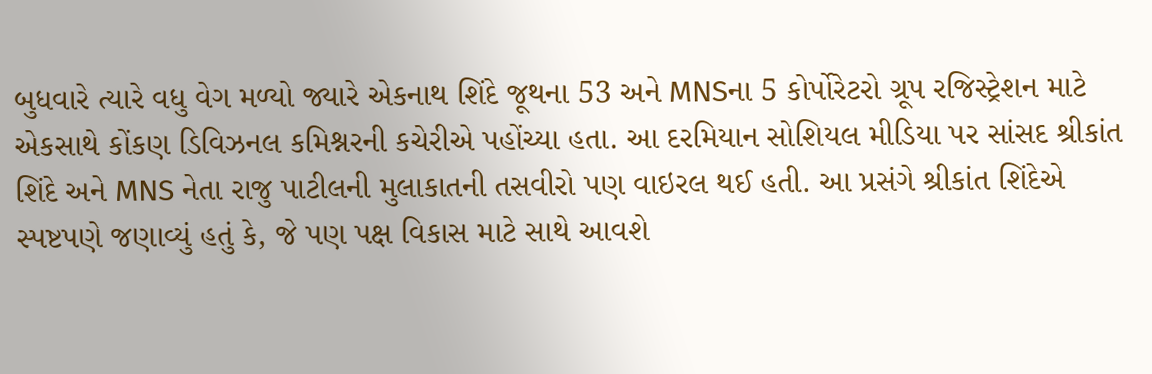બુધવારે ત્યારે વધુ વેગ મળ્યો જ્યારે એકનાથ શિંદે જૂથના 53 અને MNSના 5 કોર્પોરેટરો ગ્રૂપ રજિસ્ટ્રેશન માટે એકસાથે કોંકણ ડિવિઝનલ કમિશ્નરની કચેરીએ પહોંચ્યા હતા. આ દરમિયાન સોશિયલ મીડિયા પર સાંસદ શ્રીકાંત શિંદે અને MNS નેતા રાજુ પાટીલની મુલાકાતની તસવીરો પણ વાઇરલ થઈ હતી. આ પ્રસંગે શ્રીકાંત શિંદેએ સ્પષ્ટપણે જણાવ્યું હતું કે, જે પણ પક્ષ વિકાસ માટે સાથે આવશે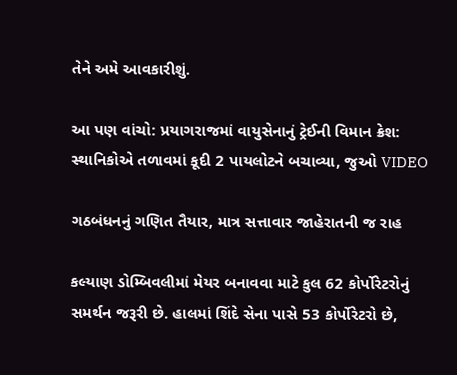તેને અમે આવકારીશું.

આ પણ વાંચો: પ્રયાગરાજમાં વાયુસેનાનું ટ્રેઈની વિમાન ક્રેશ: સ્થાનિકોએ તળાવમાં કૂદી 2 પાયલોટને બચાવ્યા, જુઓ VIDEO

ગઠબંધનનું ગણિત તૈયાર, માત્ર સત્તાવાર જાહેરાતની જ રાહ

કલ્યાણ ડોમ્બિવલીમાં મેયર બનાવવા માટે કુલ 62 કોર્પોરેટરોનું સમર્થન જરૂરી છે. હાલમાં શિંદે સેના પાસે 53 કોર્પોરેટરો છે,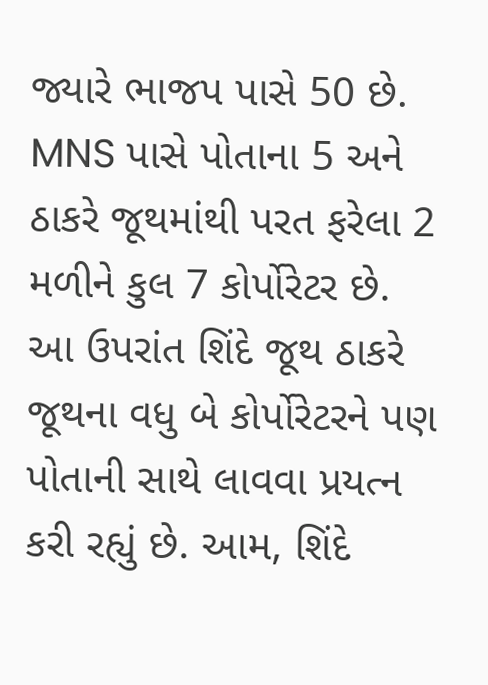જ્યારે ભાજપ પાસે 50 છે. MNS પાસે પોતાના 5 અને ઠાકરે જૂથમાંથી પરત ફરેલા 2 મળીને કુલ 7 કોર્પોરેટર છે. આ ઉપરાંત શિંદે જૂથ ઠાકરે જૂથના વધુ બે કોર્પોરેટરને પણ પોતાની સાથે લાવવા પ્રયત્ન કરી રહ્યું છે. આમ, શિંદે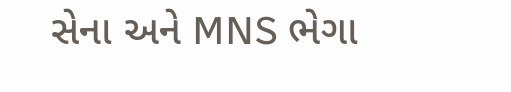સેના અને MNS ભેગા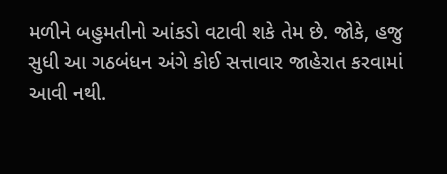મળીને બહુમતીનો આંકડો વટાવી શકે તેમ છે. જોકે, હજુ સુધી આ ગઠબંધન અંગે કોઈ સત્તાવાર જાહેરાત કરવામાં આવી નથી.